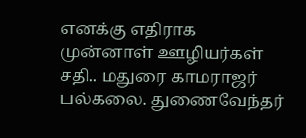எனக்கு எதிராக முன்னாள் ஊழியர்கள் சதி.. மதுரை காமராஜர் பல்கலை. துணைவேந்தர்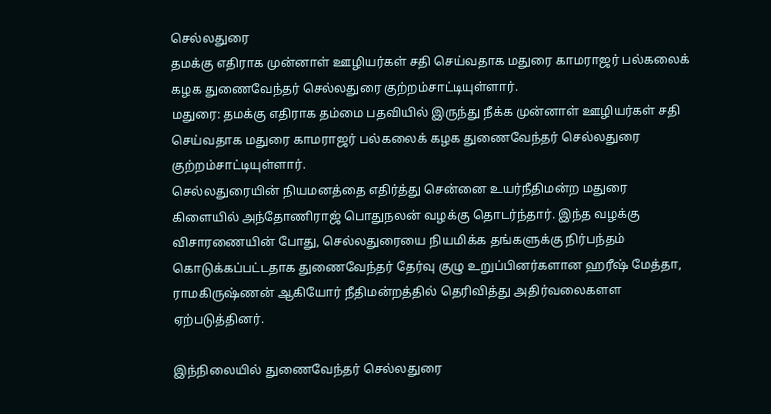செல்லதுரை
தமக்கு எதிராக முன்னாள் ஊழியர்கள் சதி செய்வதாக மதுரை காமராஜர் பல்கலைக் கழக துணைவேந்தர் செல்லதுரை குற்றம்சாட்டியுள்ளார்.
மதுரை: தமக்கு எதிராக தம்மை பதவியில் இருந்து நீக்க முன்னாள் ஊழியர்கள் சதி செய்வதாக மதுரை காமராஜர் பல்கலைக் கழக துணைவேந்தர் செல்லதுரை குற்றம்சாட்டியுள்ளார்.
செல்லதுரையின் நியமனத்தை எதிர்த்து சென்னை உயர்நீதிமன்ற மதுரை கிளையில் அந்தோணிராஜ் பொதுநலன் வழக்கு தொடர்ந்தார். இந்த வழக்கு விசாரணையின் போது, செல்லதுரையை நியமிக்க தங்களுக்கு நிர்பந்தம் கொடுக்கப்பட்டதாக துணைவேந்தர் தேர்வு குழு உறுப்பினர்களான ஹரீஷ் மேத்தா, ராமகிருஷ்ணன் ஆகியோர் நீதிமன்றத்தில் தெரிவித்து அதிர்வலைகளள ஏற்படுத்தினர்.

இந்நிலையில் துணைவேந்தர் செல்லதுரை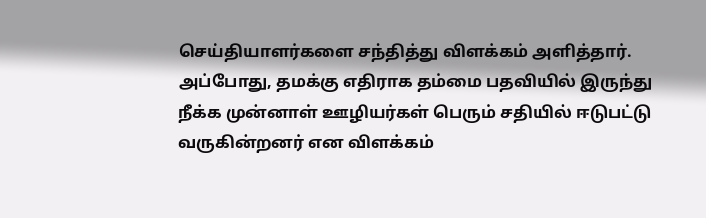செய்தியாளர்களை சந்தித்து விளக்கம் அளித்தார். அப்போது, தமக்கு எதிராக தம்மை பதவியில் இருந்து நீக்க முன்னாள் ஊழியர்கள் பெரும் சதியில் ஈடுபட்டு வருகின்றனர் என விளக்கம்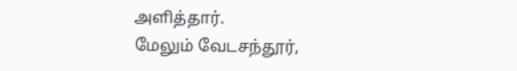அளித்தார்.
மேலும் வேடசந்தூர்,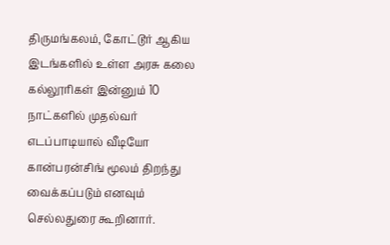திருமங்கலம், கோட்டூர் ஆகிய இடங்களில் உள்ள அரசு கலை கல்லூரிகள் இன்னும் 10 நாட்களில் முதல்வர் எடப்பாடியால் வீடியோ கான்பரன்சிங் மூலம் திறந்து வைக்கப்படும் எனவும் செல்லதுரை கூறினார்.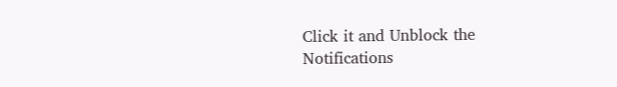Click it and Unblock the Notifications